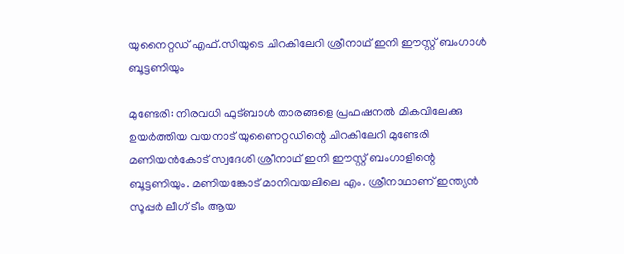യുനൈറ്റഡ് എഫ്.സിയുടെ ചിറകിലേറി ശ്രീനാഥ് ഇനി ഈസ്റ്റ് ബംഗാൾ ബൂട്ടണിയും

മുണ്ടേരി: നിരവധി ഫുട്ബാൾ താരങ്ങളെ പ്രഫഷനൽ മികവിലേക്കു ഉയർത്തിയ വയനാട് യുണൈറ്റഡിന്റെ ചിറകിലേറി മുണ്ടേരി മണിയൻകോട് സ്വദേശി ശ്രീനാഥ് ഇനി ഈസ്റ്റ് ബംഗാളിന്റെ ബൂട്ടണിയും. മണിയങ്കോട് മാനിവയലിലെ എം. ശ്രീനാഥാണ്‌ ഇന്ത്യൻ സൂപ്പർ ലീഗ് ടീം ആയ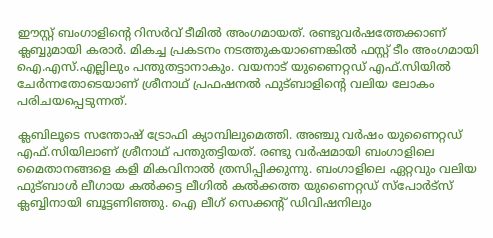ഈസ്റ്റ്‌ ബംഗാളിന്റെ റിസർവ്‌ ടീമിൽ അംഗമായത്‌. രണ്ടുവർഷത്തേക്കാണ് ക്ലബ്ബുമായി കരാർ. മികച്ച പ്രകടനം നടത്തുകയാണെങ്കിൽ ഫസ്റ്റ് ടീം അംഗമായി ഐ.എസ്.എല്ലിലും പന്തുതട്ടാനാകും. വയനാട് യുണൈറ്റഡ് എഫ്.സിയിൽ ചേർന്നതോടെയാണ് ശ്രീനാഥ്‌ പ്രഫഷനൽ ഫുട്ബാളിന്റെ വലിയ ലോകം പരിചയപ്പെടുന്നത്.

ക്ലബിലൂടെ സന്തോഷ്‌ ട്രോഫി ക്യാമ്പിലുമെത്തി. അഞ്ചു വർഷം യുണൈറ്റഡ് എഫ്.സിയിലാണ് ശ്രീനാഥ്‌ പന്തുതട്ടിയത്. രണ്ടു വർഷമായി ബംഗാളിലെ മൈതാനങ്ങളെ കളി മികവിനാൽ ത്രസിപ്പിക്കുന്നു. ബംഗാളിലെ ഏറ്റവും വലിയ ഫുട്ബാൾ ലീഗായ കൽക്കട്ട ലീഗിൽ കൽക്കത്ത യുണൈറ്റഡ് സ്പോർട്സ് ക്ലബ്ബിനായി ബൂട്ടണിഞ്ഞു. ഐ ലീഗ് സെക്കന്റ്‌ ഡിവിഷനിലും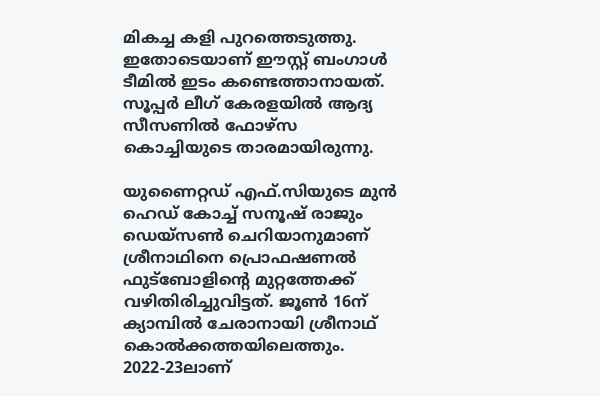മികച്ച കളി പുറത്തെടുത്തു. ഇതോടെയാണ് ഈസ്റ്റ്‌ ബംഗാൾ ടീമിൽ ഇടം കണ്ടെത്താനായത്. സൂപ്പർ ലീഗ് കേരളയിൽ ആദ്യ സീസണിൽ ഫോഴ്‌സ കൊച്ചിയുടെ താരമായിരുന്നു.

യുണൈറ്റഡ് എഫ്.സിയുടെ മുൻ ഹെഡ് കോച്ച് സനൂഷ് രാജും ഡെയ്സൺ ചെറിയാനുമാണ് ശ്രീനാഥിനെ പ്രൊഫഷണൽ ഫുട്ബോളിന്റെ മുറ്റത്തേക്ക് വഴിതിരിച്ചുവിട്ടത്. ജൂൺ 16ന് ക്യാമ്പിൽ ചേരാനായി ശ്രീനാഥ് കൊൽക്കത്തയിലെത്തും. 2022-23ലാണ്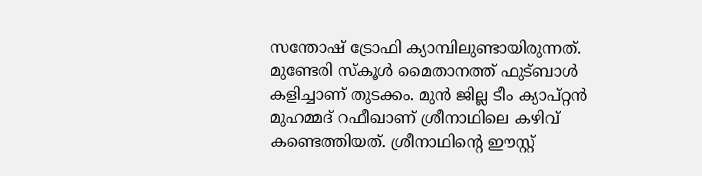സന്തോഷ് ട്രോഫി ക്യാമ്പിലുണ്ടായിരുന്നത്. മുണ്ടേരി സ്‌കൂൾ മൈതാനത്ത്‌ ഫുട്ബാൾ കളിച്ചാണ് തുടക്കം. മുന്‍ ജില്ല ടീം ക്യാപ്റ്റന്‍ മുഹമ്മദ് റഫീഖാണ് ശ്രീനാഥിലെ കഴിവ്‌ കണ്ടെത്തിയത്‌. ശ്രീനാഥിന്റെ ഈസ്റ്റ്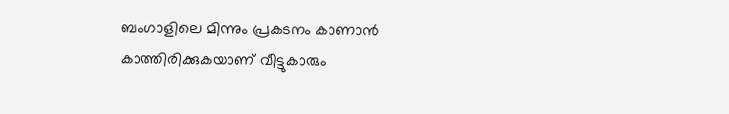ബംഗാളിലെ മിന്നും പ്രകടനം കാണാൻ കാത്തിരിക്കുകയാണ് വീട്ടുകാരും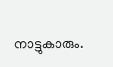നാട്ടുകാരും.